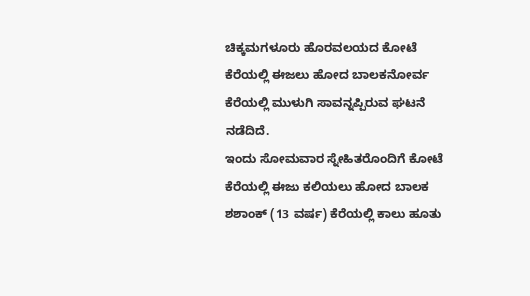ಚಿಕ್ಕಮಗಳೂರು ಹೊರವಲಯದ ಕೋಟೆ ಕೆರೆಯಲ್ಲಿ ಈಜಲು ಹೋದ ಬಾಲಕನೋರ್ವ ಕೆರೆಯಲ್ಲಿ ಮುಳುಗಿ ಸಾವನ್ನಪ್ಪಿರುವ ಘಟನೆ ನಡೆದಿದೆ.
ಇಂದು ಸೋಮವಾರ ಸ್ನೇಹಿತರೊಂದಿಗೆ ಕೋಟೆ ಕೆರೆಯಲ್ಲಿ ಈಜು ಕಲಿಯಲು ಹೋದ ಬಾಲಕ ಶಶಾಂಕ್ (13 ವರ್ಷ) ಕೆರೆಯಲ್ಲಿ ಕಾಲು ಹೂತು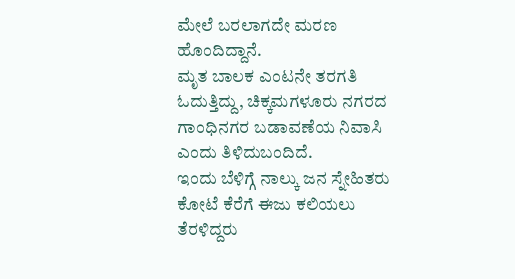ಮೇಲೆ ಬರಲಾಗದೇ ಮರಣ ಹೊಂದಿದ್ದಾನೆ.
ಮೃತ ಬಾಲಕ ಎಂಟನೇ ತರಗತಿ ಓದುತ್ತಿದ್ದು, ಚಿಕ್ಕಮಗಳೂರು ನಗರದ ಗಾಂಧಿನಗರ ಬಡಾವಣೆಯ ನಿವಾಸಿ ಎಂದು ತಿಳಿದುಬಂದಿದೆ.
ಇಂದು ಬೆಳಿಗ್ಗೆ ನಾಲ್ಕು ಜನ ಸ್ನೇಹಿತರು ಕೋಟೆ ಕೆರೆಗೆ ಈಜು ಕಲಿಯಲು ತೆರಳಿದ್ದರು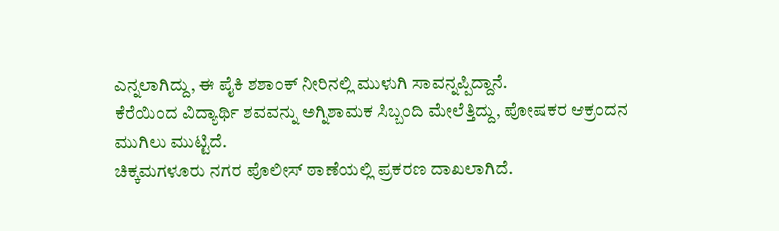ಎನ್ನಲಾಗಿದ್ದು, ಈ ಪೈಕಿ ಶಶಾಂಕ್ ನೀರಿನಲ್ಲಿ ಮುಳುಗಿ ಸಾವನ್ನಪ್ಪಿದ್ದಾನೆ.
ಕೆರೆಯಿಂದ ವಿದ್ಯಾರ್ಥಿ ಶವವನ್ನು ಅಗ್ನಿಶಾಮಕ ಸಿಬ್ಬಂದಿ ಮೇಲೆತ್ತಿದ್ದು, ಪೋಷಕರ ಆಕ್ರಂದನ ಮುಗಿಲು ಮುಟ್ಟಿದೆ.
ಚಿಕ್ಕಮಗಳೂರು ನಗರ ಪೊಲೀಸ್ ಠಾಣೆಯಲ್ಲಿ ಪ್ರಕರಣ ದಾಖಲಾಗಿದೆ.